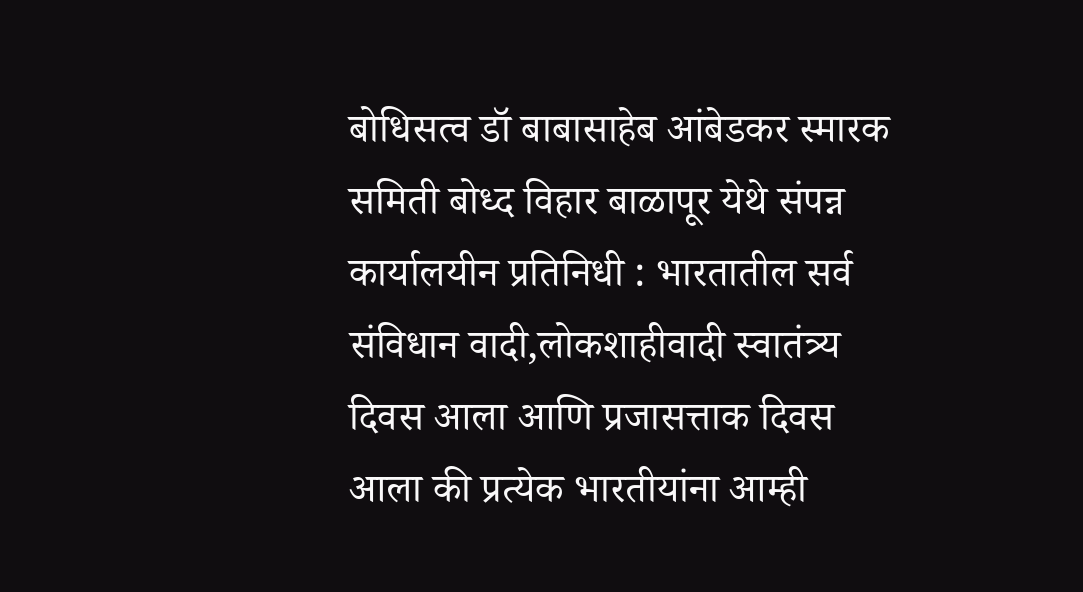बोधिसत्व डॉ बाबासाहेब आंबेडकर स्मारक समिती बोध्द विहार बाळापूर येथे संपन्न
कार्यालयीन प्रतिनिधी : भारतातील सर्व संविधान वादी,लोकशाहीवादी स्वातंत्र्य दिवस आला आणि प्रजासत्ताक दिवस आला की प्रत्येक भारतीयांना आम्ही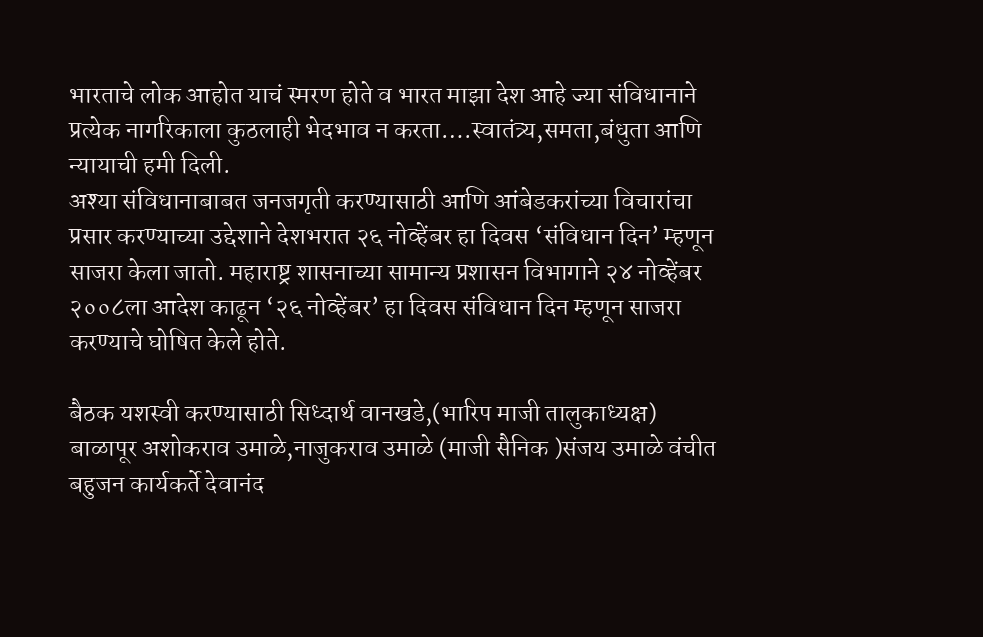भारताचे लोक आहोत याचं स्मरण होते व भारत माझा देश आहे ज्या संविधानाने प्रत्येक नागरिकाला कुठलाही भेदभाव न करता….स्वातंत्र्य,समता,बंधुता आणि न्यायाची हमी दिली.
अश्या संविधानाबाबत जनजगृती करण्यासाठी आणि आंबेडकरांच्या विचारांचा प्रसार करण्याच्या उद्देशाने देशभरात २६ नोव्हेंबर हा दिवस ‘संविधान दिन’ म्हणून साजरा केला जातो. महाराष्ट्र शासनाच्या सामान्य प्रशासन विभागाने २४ नोव्हेंबर २००८ला आदेश काढून ‘२६ नोव्हेंबर’ हा दिवस संविधान दिन म्हणून साजरा करण्याचे घोषित केले होते.

बैठक यशस्वी करण्यासाठी सिध्दार्थ वानखडे,(भारिप माजी तालुकाध्यक्ष) बाळापूर अशोकराव उमाळे,नाजुकराव उमाळे (माजी सैनिक )संजय उमाळे वंचीत बहुजन कार्यकर्ते देवानंद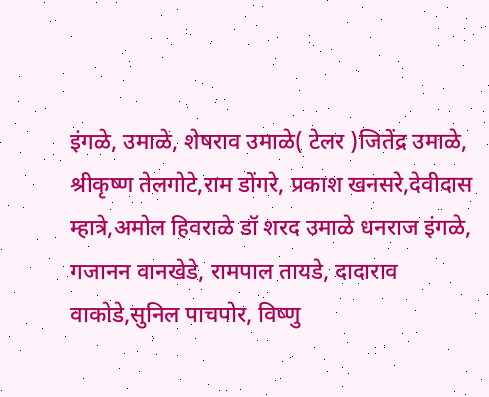इंगळे, उमाळे, शेषराव उमाळे( टेलर )जितेंद्र उमाळे, श्रीकृष्ण तेलगोटे,राम डोंगरे, प्रकाश खनसरे,देवीदास म्हात्रे,अमोल हिवराळे डॉ शरद उमाळे धनराज इंगळे, गजानन वानखेडे, रामपाल तायडे, दादाराव वाकोडे,सुनिल पाचपोर, विष्णु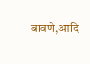बावणे,आदि